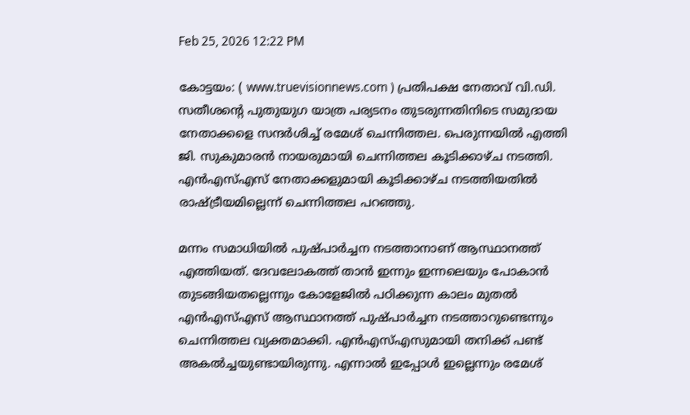Feb 25, 2026 12:22 PM

കോട്ടയം: ( www.truevisionnews.com ) പ്രതിപക്ഷ നേതാവ് വി.ഡി. സതീശൻ്റെ പുതുയുഗ യാത്ര പര്യടനം തുടരുന്നതിനിടെ സമുദായ നേതാക്കളെ സന്ദർശിച്ച് രമേശ് ചെന്നിത്തല. പെരുന്നയിൽ എത്തി ജി. സുകുമാരൻ നായരുമായി ചെന്നിത്തല കൂടിക്കാഴ്ച നടത്തി. എൻഎസ്എസ് നേതാക്കളുമായി കൂടിക്കാഴ്ച നടത്തിയതിൽ രാഷ്ട്രീയമില്ലെന്ന് ചെന്നിത്തല പറഞ്ഞു.

മന്നം സമാധിയിൽ പുഷ്പാർച്ചന നടത്താനാണ് ആസ്ഥാനത്ത് എത്തിയത്. ദേവലോകത്ത് താൻ ഇന്നും ഇന്നലെയും പോകാൻ തുടങ്ങിയതല്ലെന്നും കോളേജിൽ പഠിക്കുന്ന കാലം മുതൽ എൻഎസ്എസ് ആസ്ഥാനത്ത് പുഷ്പാർച്ചന നടത്താറുണ്ടെന്നും ചെന്നിത്തല വ്യക്തമാക്കി. എൻഎസ്എസുമായി തനിക്ക് പണ്ട് അകൽച്ചയുണ്ടായിരുന്നു. എന്നാൽ ഇപ്പോൾ ഇല്ലെന്നും രമേശ്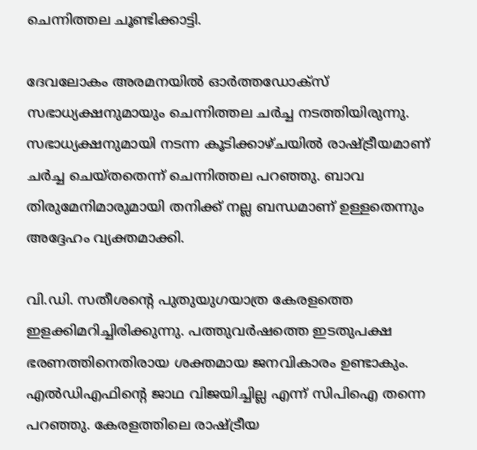ചെന്നിത്തല ചൂണ്ടിക്കാട്ടി.

ദേവലോകം അരമനയിൽ ഓർത്തഡോക്സ് സഭാധ്യക്ഷനുമായും ചെന്നിത്തല ചർച്ച നടത്തിയിരുന്നു. സഭാധ്യക്ഷനുമായി നടന്ന കൂടിക്കാഴ്ചയിൽ രാഷ്ട്രീയമാണ് ചർച്ച ചെയ്തതെന്ന് ചെന്നിത്തല പറഞ്ഞു. ബാവ തിരുമേനിമാരുമായി തനിക്ക് നല്ല ബന്ധമാണ് ഉള്ളതെന്നും അദ്ദേഹം വ്യക്തമാക്കി.

വി.ഡി. സതീശൻ്റെ പുതുയുഗയാത്ര കേരളത്തെ ഇളക്കിമറിച്ചിരിക്കുന്നു. പത്തുവർഷത്തെ ഇടതുപക്ഷ ഭരണത്തിനെതിരായ ശക്തമായ ജനവികാരം ഉണ്ടാകും. എൽഡിഎഫിൻ്റെ ജാഥ വിജയിച്ചില്ല എന്ന് സിപിഐ തന്നെ പറഞ്ഞു. കേരളത്തിലെ രാഷ്ട്രീയ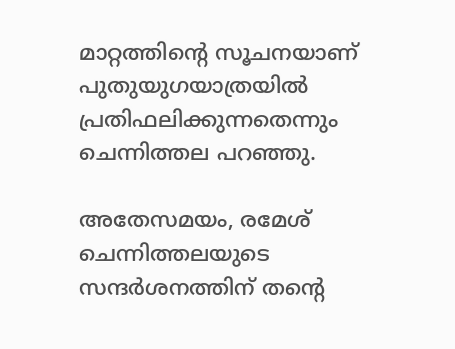മാറ്റത്തിൻ്റെ സൂചനയാണ് പുതുയുഗയാത്രയിൽ പ്രതിഫലിക്കുന്നതെന്നും ചെന്നിത്തല പറഞ്ഞു.

അതേസമയം, രമേശ് ചെന്നിത്തലയുടെ സന്ദർശനത്തിന് തൻ്റെ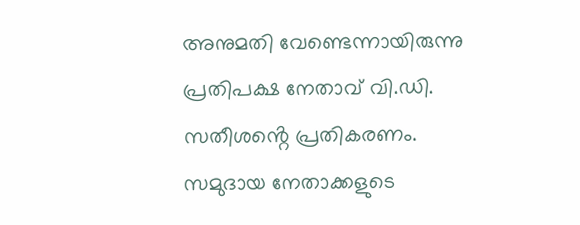അനുമതി വേണ്ടെന്നായിരുന്നു പ്രതിപക്ഷ നേതാവ് വി.ഡി. സതീശൻ്റെ പ്രതികരണം. സമുദായ നേതാക്കളുടെ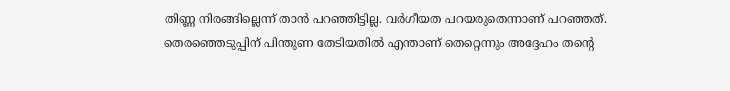തിണ്ണ നിരങ്ങില്ലെന്ന് താൻ പറഞ്ഞിട്ടില്ല. വർഗീയത പറയരുതെന്നാണ് പറഞ്ഞത്. തെരഞ്ഞെടുപ്പിന് പിന്തുണ തേടിയതിൽ എന്താണ് തെറ്റെന്നും അദ്ദേഹം തൻ്റെ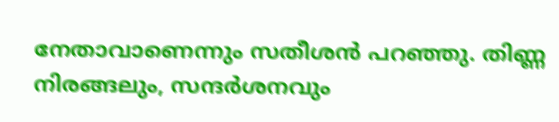നേതാവാണെന്നും സതീശൻ പറഞ്ഞു. തിണ്ണ നിരങ്ങലും, സന്ദർശനവും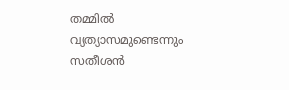തമ്മിൽ വ്യത്യാസമുണ്ടെന്നും സതീശൻ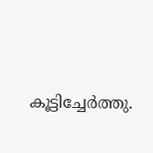കൂട്ടിച്ചേർത്തു.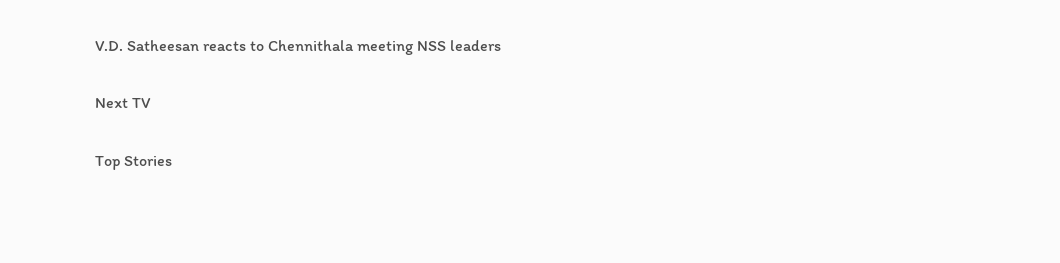V.D. Satheesan reacts to Chennithala meeting NSS leaders

Next TV

Top Stories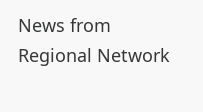News from Regional Network